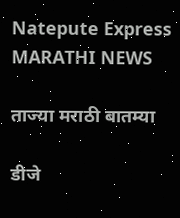Natepute Express
MARATHI NEWS

ताज्या मराठी बातम्या

डीजे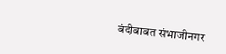बंदीबाबत संभाजीनगर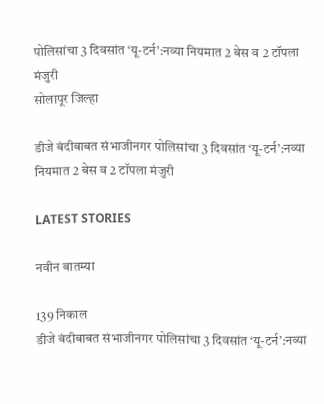पोलिसांचा 3 दिवसांत ‘यू-टर्न’:नव्या नियमात 2 बेस व 2 टॉपला मंजुरी
सोलापूर जिल्हा

डीजे बंदीबाबत संभाजीनगर पोलिसांचा 3 दिवसांत ‘यू-टर्न’:नव्या नियमात 2 बेस व 2 टॉपला मंजुरी

LATEST STORIES

नवीन बातम्या

139 निकाल
डीजे बंदीबाबत संभाजीनगर पोलिसांचा 3 दिवसांत ‘यू-टर्न’:नव्या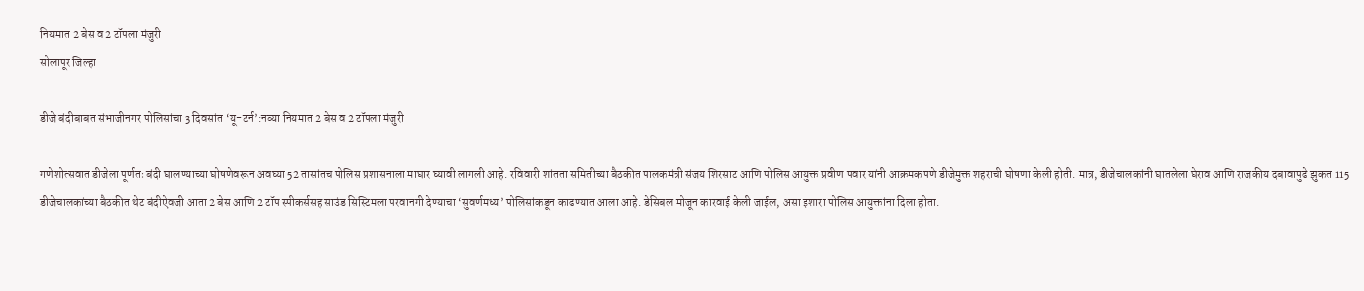नियमात 2 बेस व 2 टॉपला मंजुरी
सोलापूर जिल्हा

डीजे बंदीबाबत संभाजीनगर पोलिसांचा 3 दिवसांत ‘यू-टर्न’:नव्या नियमात 2 बेस व 2 टॉपला मंजुरी

गणेशोत्सवात डीजेला पूर्णतः बंदी घालण्याच्या घोषणेवरून अवघ्या 52 तासांतच पोलिस प्रशासनाला माघार घ्यावी लागली आहे. रविवारी शांतता समितीच्या बैठकीत पालकमंत्री संजय शिरसाट आणि पोलिस आयुक्त प्रवीण पवार यांनी आक्रमकपणे डीजेमुक्त शहराची घोषणा केली होती. मात्र, डीजेचालकांनी घातलेला घेराव आणि राजकीय दबावापुढे झुकत 115 डीजेचालकांच्या बैठकीत थेट बंदीऐवजी आता 2 बेस आणि 2 टॉप स्पीकर्ससह साउंड सिस्टिमला परवानगी देण्याचा ‘सुवर्णमध्य’ पोलिसांकडून काढण्यात आला आहे. डेसिबल मोजून कारवाई केली जाईल, असा इशारा पोलिस आयुक्तांना दिला होता.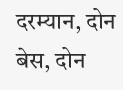दरम्यान, दोन बेस, दोन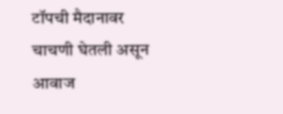टॉपची मैदानावर चाचणी घेतली असून आवाज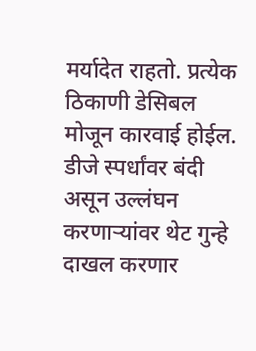मर्यादेत राहतो. प्रत्येक ठिकाणी डेसिबल मोजून कारवाई होईल. डीजे स्पर्धांवर बंदी असून उल्लंघन करणाऱ्यांवर थेट गुन्हे दाखल करणार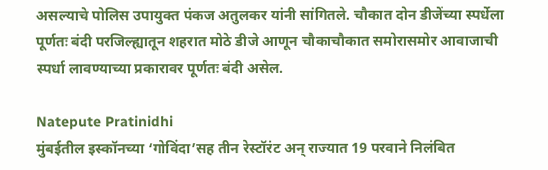असल्याचे पोलिस उपायुक्त पंकज अतुलकर यांनी सांगितले. चौकात दोन डीजेंच्या स्पर्धेला पूर्णतः बंदी परजिल्ह्यातून शहरात मोठे डीजे आणून चौकाचौकात समोरासमोर आवाजाची स्पर्धा लावण्याच्या प्रकारावर पूर्णतः बंदी असेल.

Natepute Pratinidhi
मुंबईतील इस्कॉनच्या ‘गोविंदा’सह तीन रेस्टॉरंट अन् राज्यात 19 परवाने निलंबित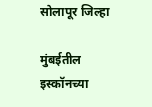सोलापूर जिल्हा

मुंबईतील इस्कॉनच्या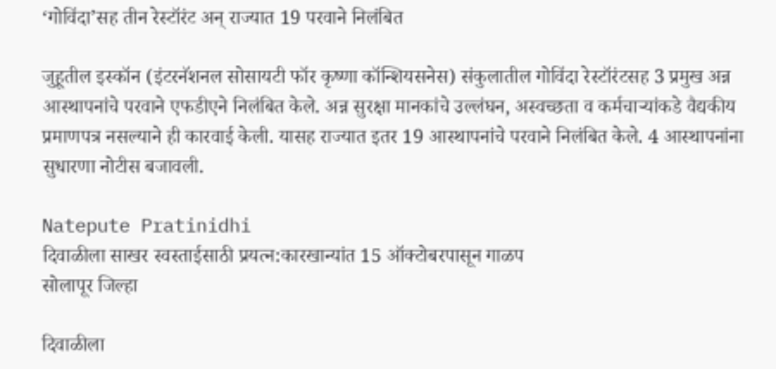‘गोविंदा’सह तीन रेस्टॉरंट अन् राज्यात 19 परवाने निलंबित

जुहूतील इस्कॉन (इंटरनॅशनल सोसायटी फॉर कृष्णा कॉन्शियसनेस) संकुलातील गोविंदा रेस्टॉरंटसह 3 प्रमुख अन्न आस्थापनांचे परवाने एफडीएने निलंबित केले. अन्न सुरक्षा मानकांचे उल्लंघन, अस्वच्छता व कर्मचाऱ्यांकडे वैद्यकीय प्रमाणपत्र नसल्याने ही कारवाई केली. यासह राज्यात इतर 19 आस्थापनांचे परवाने निलंबित केले. 4 आस्थापनांना सुधारणा नोटीस बजावली.

Natepute Pratinidhi
दिवाळीला साखर स्वस्ताईसाठी प्रयत्न:कारखान्यांत 15 ऑक्टोबरपासून गाळप
सोलापूर जिल्हा

दिवाळीला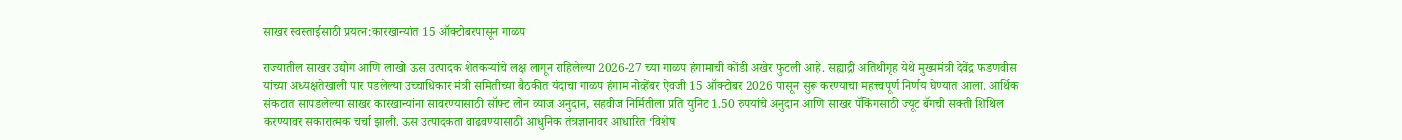साखर स्वस्ताईसाठी प्रयत्न:कारखान्यांत 15 ऑक्टोबरपासून गाळप

राज्यातील साखर उद्योग आणि लाखो ऊस उत्पादक शेतकऱ्यांचे लक्ष लागून राहिलेल्या 2026-27 च्या गाळप हंगामाची कोंडी अखेर फुटली आहे. सह्याद्री अतिथीगृह येथे मुख्यमंत्री देवेंद्र फडणवीस यांच्या अध्यक्षतेखाली पार पडलेल्या उच्चाधिकार मंत्री समितीच्या बैठकीत यंदाचा गाळप हंगाम नोव्हेंबर ऐवजी 15 ऑक्टोबर 2026 पासून सुरू करण्याचा महत्त्वपूर्ण निर्णय घेण्यात आला. आर्थिक संकटात सापडलेल्या साखर कारखान्यांना सावरण्यासाठी सॉफ्ट लोन व्याज अनुदान, सहवीज निर्मितीला प्रति युनिट 1.50 रुपयांचे अनुदान आणि साखर पॅकिंगसाठी ज्यूट बॅगची सक्ती शिथिल करण्यावर सकारात्मक चर्चा झाली. ऊस उत्पादकता वाढवण्यासाठी आधुनिक तंत्रज्ञानावर आधारित ‘विशेष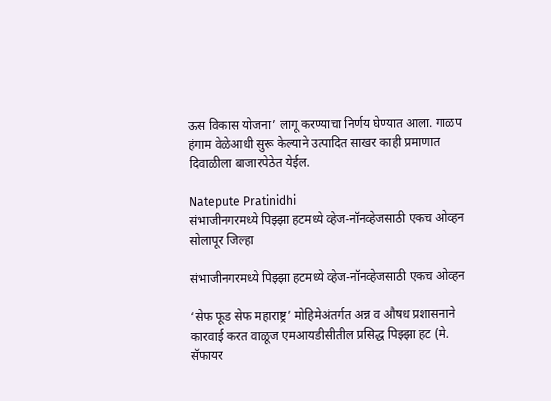ऊस विकास योजना’ लागू करण्याचा निर्णय घेण्यात आला. गाळप हंगाम वेळेआधी सुरू केल्याने उत्पादित साखर काही प्रमाणात दिवाळीला बाजारपेठेत येईल.

Natepute Pratinidhi
संभाजीनगरमध्ये पिझ्झा हटमध्ये व्हेज-नॉनव्हेजसाठी एकच ओव्हन
सोलापूर जिल्हा

संभाजीनगरमध्ये पिझ्झा हटमध्ये व्हेज-नॉनव्हेजसाठी एकच ओव्हन

‘सेफ फूड सेफ महाराष्ट्र’ मोहिमेअंतर्गत अन्न व औषध प्रशासनाने कारवाई करत वाळूज एमआयडीसीतील प्रसिद्ध पिझ्झा हट (मे. सॅफायर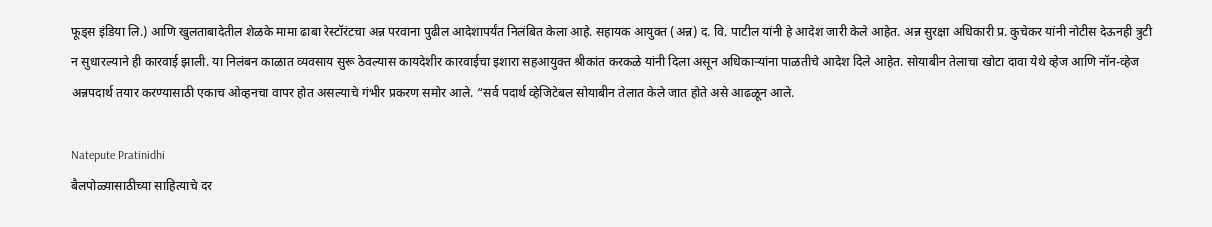फूड्स इंडिया लि.) आणि खुलताबादेतील शेळके मामा ढाबा रेस्टॉरंटचा अन्न परवाना पुढील आदेशापर्यंत निलंबित केला आहे. सहायक आयुक्त (अन्न) द. वि. पाटील यांनी हे आदेश जारी केले आहेत. अन्न सुरक्षा अधिकारी प्र. कुचेकर यांनी नोटीस देऊनही त्रुटी न सुधारल्याने ही कारवाई झाली. या निलंबन काळात व्यवसाय सुरू ठेवल्यास कायदेशीर कारवाईचा इशारा सहआयुक्त श्रीकांत करकळे यांनी दिला असून अधिकाऱ्यांना पाळतीचे आदेश दिले आहेत. सोयाबीन तेलाचा खोटा दावा येथे व्हेज आणि नॉन-व्हेज अन्नपदार्थ तयार करण्यासाठी एकाच ओव्हनचा वापर होत असल्याचे गंभीर प्रकरण समोर आले. “सर्व पदार्थ व्हेजिटेबल सोयाबीन तेलात केले जात होते असे आढळून आले.

Natepute Pratinidhi
बैलपोळ्यासाठीच्या साहित्याचे दर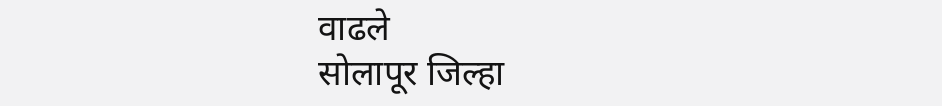वाढले
सोलापूर जिल्हा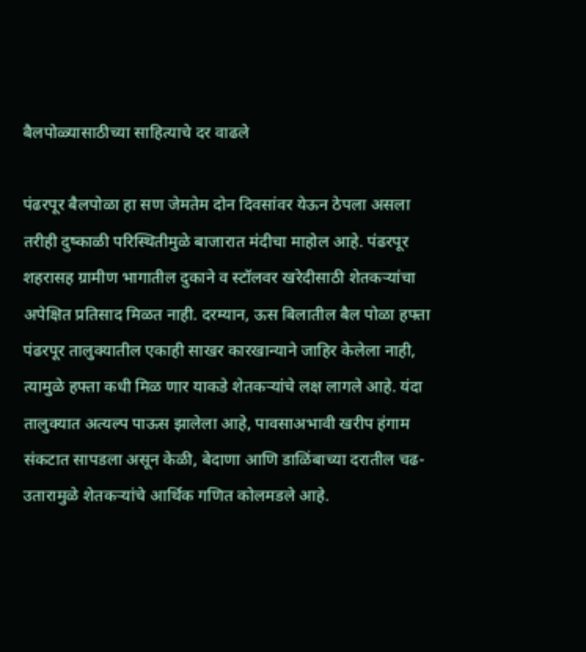बैलपोळ्यासाठीच्या साहित्याचे दर वाढले

पंढरपूर बैलपोळा हा सण जेमतेम दोन दिवसांवर येऊन ठेपला असला तरीही दुष्काळी परिस्थितीमुळे बाजारात मंदीचा माहोल आहे. पंढरपूर शहरासह ग्रामीण भागातील दुकाने व स्टॉलवर खरेदीसाठी शेतकऱ्यांचा अपेक्षित प्रतिसाद मिळत नाही. दरम्यान, ऊस बिलातील बैल पोळा हफ्ता पंढरपूर तालुक्यातील एकाही साखर कारखान्याने जाहिर केलेला नाही, त्यामुळे हफ्ता कधी मिळ णार याकडे शेतकऱ्यांचे लक्ष लागले आहे. यंदा तालुक्यात अत्यल्प पाऊस झालेला आहे, पावसाअभावी खरीप हंगाम संकटात सापडला असून केळी, बेदाणा आणि डाळिंबाच्या दरातील चढ-उतारामुळे शेतकऱ्यांचे आर्थिक गणित कोलमडले आहे.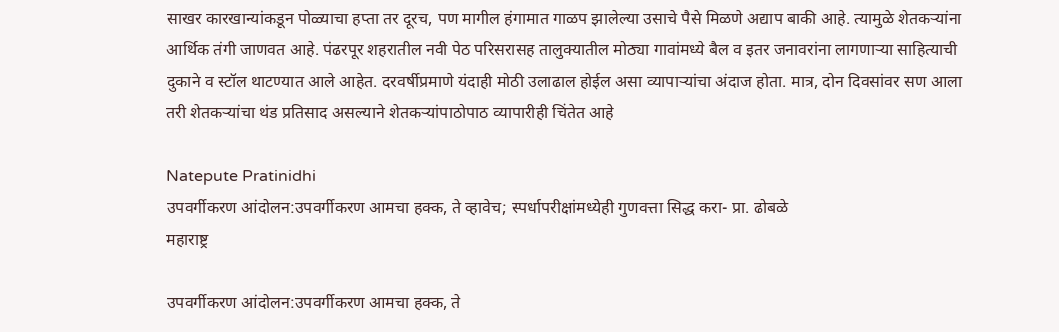साखर कारखान्यांकडून पोळ्याचा हप्ता तर दूरच, पण मागील हंगामात गाळप झालेल्या उसाचे पैसे मिळणे अद्याप बाकी आहे. त्यामुळे शेतकऱ्यांना आर्थिक तंगी जाणवत आहे. पंढरपूर शहरातील नवी पेठ परिसरासह तालुक्यातील मोठ्या गावांमध्ये बैल व इतर जनावरांना लागणाऱ्या साहित्याची दुकाने व स्टॉल थाटण्यात आले आहेत. दरवर्षीप्रमाणे यंदाही मोठी उलाढाल होईल असा व्यापाऱ्यांचा अंदाज होता. मात्र, दोन दिवसांवर सण आला तरी शेतकऱ्यांचा थंड प्रतिसाद असल्याने शेतकऱ्यांपाठोपाठ व्यापारीही चिंतेत आहे

Natepute Pratinidhi
उपवर्गीकरण आंदोलन:उपवर्गीकरण आमचा हक्क, ते व्हावेच; स्पर्धापरीक्षांमध्येही गुणवत्ता सिद्ध करा- प्रा. ढोबळे
महाराष्ट्र

उपवर्गीकरण आंदोलन:उपवर्गीकरण आमचा हक्क, ते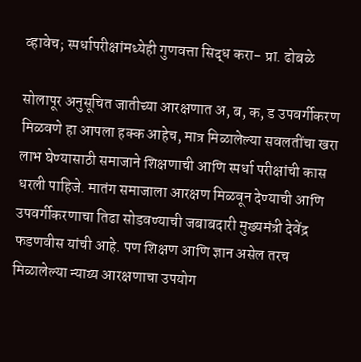व्हावेच; स्पर्धापरीक्षांमध्येही गुणवत्ता सिद्ध करा- प्रा. ढोबळे

सोलापूर अनुसूचित जातीच्या आरक्षणात अ, ब, क, ड उपवर्गीकरण मिळवणे हा आपला हक्क आहेच, मात्र मिळालेल्या सवलतींचा खरा लाभ घेण्यासाठी समाजाने शिक्षणाची आणि स्पर्धा परीक्षांची कास धरली पाहिजे. मातंग समाजाला आरक्षण मिळवून देण्याची आणि उपवर्गीकरणाचा तिढा सोडवण्याची जबाबदारी मुख्यमंत्री देवेंद्र फडणवीस यांची आहे. पण शिक्षण आणि ज्ञान असेल तरच मिळालेल्या न्याय्य आरक्षणाचा उपयोग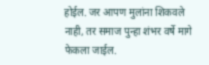होईल. जर आपण मुलांना शिकवले नाही, तर समाज पुन्हा शंभर वर्षे मागे फेकला जाईल.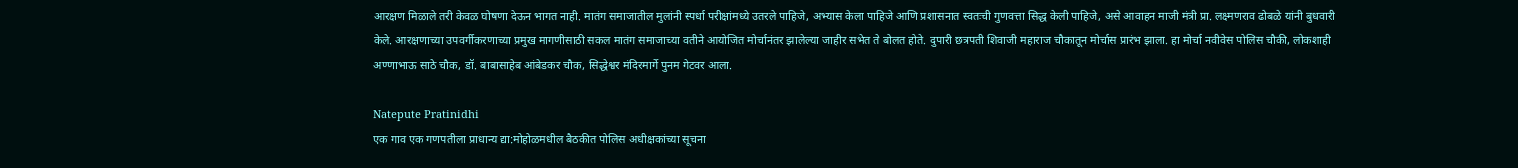आरक्षण मिळाले तरी केवळ घोषणा देऊन भागत नाही. मातंग समाजातील मुलांनी स्पर्धा परीक्षांमध्ये उतरले पाहिजे, अभ्यास केला पाहिजे आणि प्रशासनात स्वतःची गुणवत्ता सिद्ध केली पाहिजे, असे आवाहन माजी मंत्री प्रा. लक्ष्मणराव ढोबळे यांनी बुधवारी केले. आरक्षणाच्या उपवर्गीकरणाच्या प्रमुख मागणीसाठी सकल मातंग समाजाच्या वतीने आयोजित मोर्चानंतर झालेल्या जाहीर सभेत ते बोलत होते. दुपारी छत्रपती शिवाजी महाराज चौकातून मोर्चास प्रारंभ झाला. हा मोर्चा नवीवेस पोलिस चौकी, लोकशाही अण्णाभाऊ साठे चौक, डॉ. बाबासाहेब आंबेडकर चौक, सिद्धेश्वर मंदिरमार्गे पुनम गेटवर आला.

Natepute Pratinidhi
एक गाव एक गणपतीला प्राधान्य द्या:मोहोळमधील बैठकीत पोलिस अधीक्षकांच्या सूचना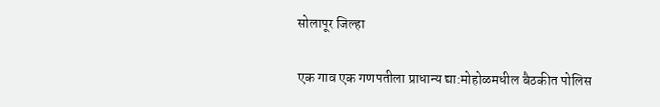सोलापूर जिल्हा

एक गाव एक गणपतीला प्राधान्य द्या:मोहोळमधील बैठकीत पोलिस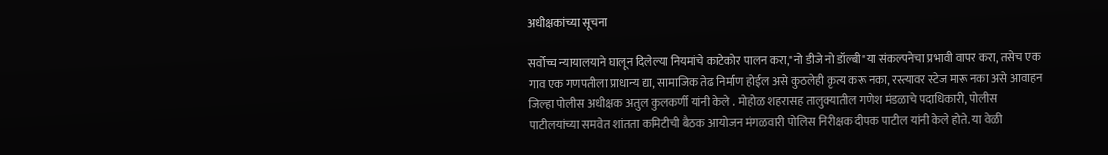अधीक्षकांच्या सूचना

सर्वोच्च न्यायालयाने घालून दिलेल्या नियमांचे काटेकोर पालन करा,"नो डीजे नो डॉल्बी"या संकल्पनेचा प्रभावी वापर करा, तसेच एक गाव एक गणपतीला प्राधान्य द्या, सामाजिक तेढ निर्माण होईल असे कुठलेही कृत्य करू नका, रस्त्यावर स्टेज मारू नका असे आवाहन जिल्हा पोलीस अधीक्षक अतुल कुलकर्णी यांनी केले . मोहोळ शहरासह तालुक्यातील गणेश मंडळाचे पदाधिकारी, पोलीस पाटीलयांच्या समवेत शांतता कमिटीची बैठक आयोजन मंगळवारी पोलिस निरीक्षक दीपक पाटील यांनी केले होते. या वेळी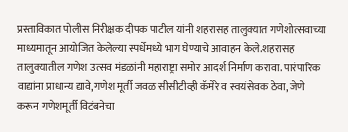प्रस्ताविकात पोलीस निरीक्षक दीपक पाटील यांनी शहरासह तालुक्यात गणेशोत्सवाच्या माध्यमातून आयोजित केलेल्या स्पर्धेमध्ये भाग घेण्याचे आवाहन केले.शहरासह तालुक्यातील गणेश उत्सव मंडळांनी महाराष्ट्रा समोर आदर्श निर्माण करावा. पारंपारिक वाद्यांना प्राधान्य द्यावे,गणेश मूर्ती जवळ सीसीटीव्ही कॅमेरे व स्वयंसेवक ठेवा, जेणे करून गणेशमूर्ती विटंबनेचा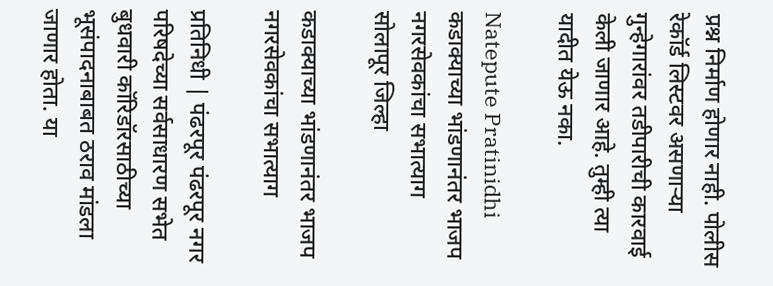प्रश्न निर्माण होणार नाही. पोलीस रेकॉर्ड लिस्टवर असणाऱ्या गुन्हेगारांवर तडीपारीची कारवाई केली जाणार आहे. तुम्ही त्या यादीत येऊ नका.

Natepute Pratinidhi
कडाक्याच्या भांडणानंतर भाजप नगरसेवकांचा सभात्याग
सोलापूर जिल्हा

कडाक्याच्या भांडणानंतर भाजप नगरसेवकांचा सभात्याग

प्रतिनिधी | पंढरपूर पंढरपूर नगर परिषदेच्या सर्वसाधारण सभेत बुधवारी कॉरिडॉरसाठीच्या भूसंपादनाबाबत ठराव मांडला जाणार होता. या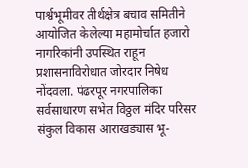पार्श्वभूमीवर तीर्थक्षेत्र बचाव समितीने आयोजित केलेल्या महामोर्चात हजारो नागरिकांनी उपस्थित राहून प्रशासनाविरोधात जोरदार निषेध नोंदवला. पंढरपूर नगरपालिका सर्वसाधारण सभेत विठ्ठल मंदिर परिसर संकुल विकास आराखड्यास भू-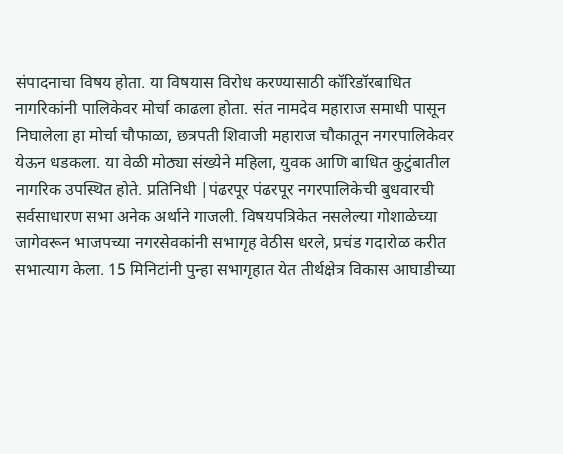संपादनाचा विषय होता. या विषयास विरोध करण्यासाठी कॉरिडॉरबाधित नागरिकांनी पालिकेवर मोर्चा काढला होता. संत नामदेव महाराज समाधी पासून निघालेला हा मोर्चा चौफाळा, छत्रपती शिवाजी महाराज चौकातून नगरपालिकेवर येऊन धडकला. या वेळी मोठ्या संख्येने महिला, युवक आणि बाधित कुटुंबातील नागरिक उपस्थित होते. प्रतिनिधी |पंढरपूर पंढरपूर नगरपालिकेची बुधवारची सर्वसाधारण सभा अनेक अर्थाने गाजली. विषयपत्रिकेत नसलेल्या गोशाळेच्या जागेवरून भाजपच्या नगरसेवकांनी सभागृह वेठीस धरले, प्रचंड गदारोळ करीत सभात्याग केला. 15 मिनिटांनी पुन्हा सभागृहात येत तीर्थक्षेत्र विकास आघाडीच्या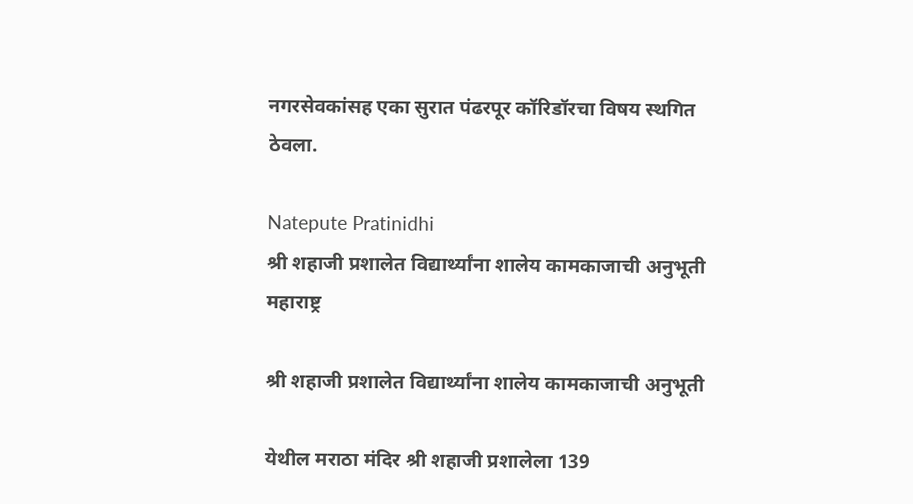नगरसेवकांसह एका सुरात पंढरपूर कॉरिडॉरचा विषय स्थगित ठेवला.

Natepute Pratinidhi
श्री शहाजी प्रशालेत विद्यार्थ्यांना शालेय कामकाजाची अनुभूती
महाराष्ट्र

श्री शहाजी प्रशालेत विद्यार्थ्यांना शालेय कामकाजाची अनुभूती

येथील मराठा मंदिर श्री शहाजी प्रशालेला 139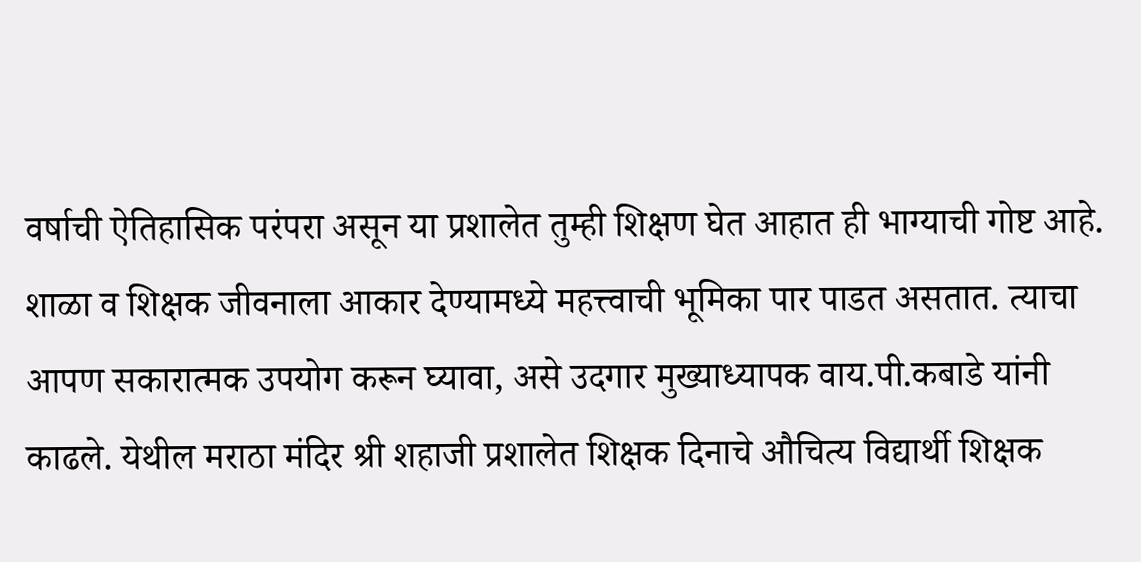वर्षाची ऐतिहासिक परंपरा असून या प्रशालेत तुम्ही शिक्षण घेत आहात ही भाग्याची गोष्ट आहे. शाळा व शिक्षक जीवनाला आकार देण्यामध्ये महत्त्वाची भूमिका पार पाडत असतात. त्याचा आपण सकारात्मक उपयोग करून घ्यावा, असे उदगार मुख्याध्यापक वाय.पी.कबाडे यांनी काढले. येथील मराठा मंदिर श्री शहाजी प्रशालेत शिक्षक दिनाचे औचित्य विद्यार्थी शिक्षक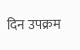दिन उपक्रम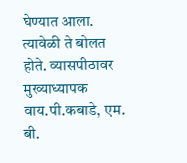घेण्यात आला. त्यावेळी ते बोलत होते. व्यासपीठावर मुख्याध्यापक वाय.पी.कबाडे, एम. बी.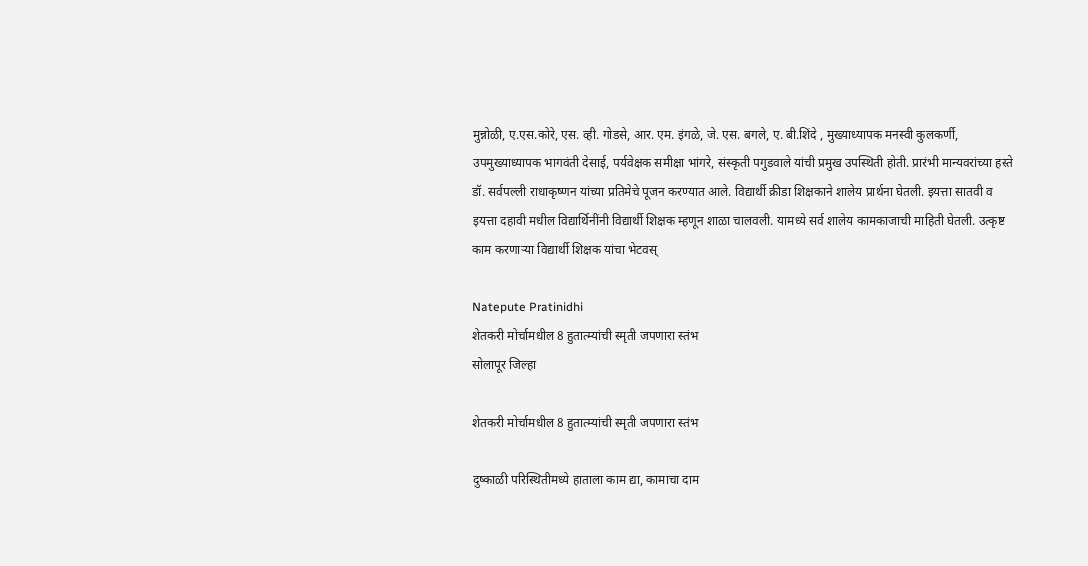मुन्नोळी, ए.एस.कोरे, एस. व्ही. गोडसे, आर. एम. इंगळे, जे. एस. बगले, ए. बी.शिंदे , मुख्याध्यापक मनस्वी कुलकर्णी, उपमुख्याध्यापक भागवंती देसाई, पर्यवेक्षक समीक्षा भांगरे, संस्कृती पगुडवाले यांची प्रमुख उपस्थिती होती. प्रारंभी मान्यवरांच्या हस्ते डॉ. सर्वपल्ली राधाकृष्णन यांच्या प्रतिमेचे पूजन करण्यात आले. विद्यार्थी क्रीडा शिक्षकाने शालेय प्रार्थना घेतली. इयत्ता सातवी व इयत्ता दहावी मधील विद्यार्थिनींनी विद्यार्थी शिक्षक म्हणून शाळा चालवली. यामध्ये सर्व शालेय कामकाजाची माहिती घेतली. उत्कृष्ट काम करणाऱ्या विद्यार्थी शिक्षक यांचा भेटवस्

Natepute Pratinidhi
शेतकरी मोर्चामधील 8 हुतात्म्यांची स्मृती जपणारा स्तंभ
सोलापूर जिल्हा

शेतकरी मोर्चामधील 8 हुतात्म्यांची स्मृती जपणारा स्तंभ

दुष्काळी परिस्थितीमध्ये हाताला काम द्या, कामाचा दाम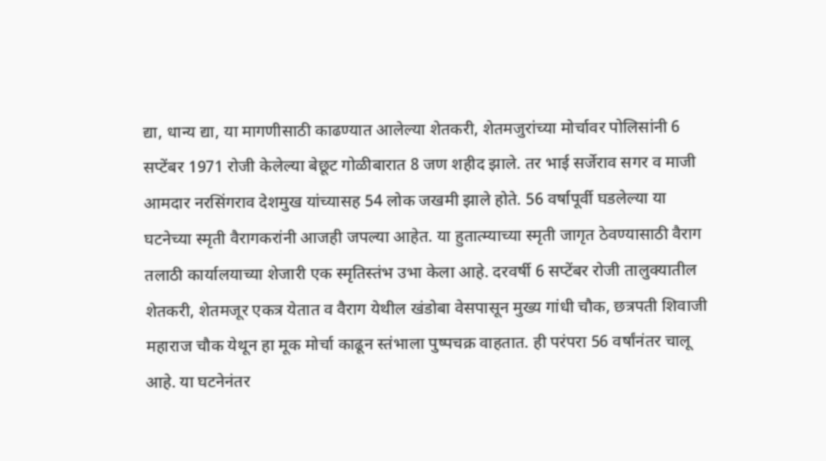द्या, धान्य द्या, या मागणीसाठी काढण्यात आलेल्या शेतकरी, शेतमजुरांच्या मोर्चावर पोलिसांनी 6 सप्टेंबर 1971 रोजी केलेल्या बेछूट गोळीबारात 8 जण शहीद झाले. तर भाई सर्जेराव सगर व माजी आमदार नरसिंगराव देशमुख यांच्यासह 54 लोक जखमी झाले होते. 56 वर्षापूर्वी घडलेल्या या घटनेच्या स्मृती वैरागकरांनी आजही जपल्या आहेत. या हुतात्म्याच्या स्मृती जागृत ठेवण्यासाठी वैराग तलाठी कार्यालयाच्या शेजारी एक स्मृतिस्तंभ उभा केला आहे. दरवर्षी 6 सप्टेंबर रोजी तालुक्यातील शेतकरी, शेतमजूर एकत्र येतात व वैराग येथील खंडोबा वेसपासून मुख्य गांधी चौक, छत्रपती शिवाजी महाराज चौक येथून हा मूक मोर्चा काढून स्तंभाला पुष्पचक्र वाहतात. ही परंपरा 56 वर्षांनंतर चालू आहे. या घटनेनंतर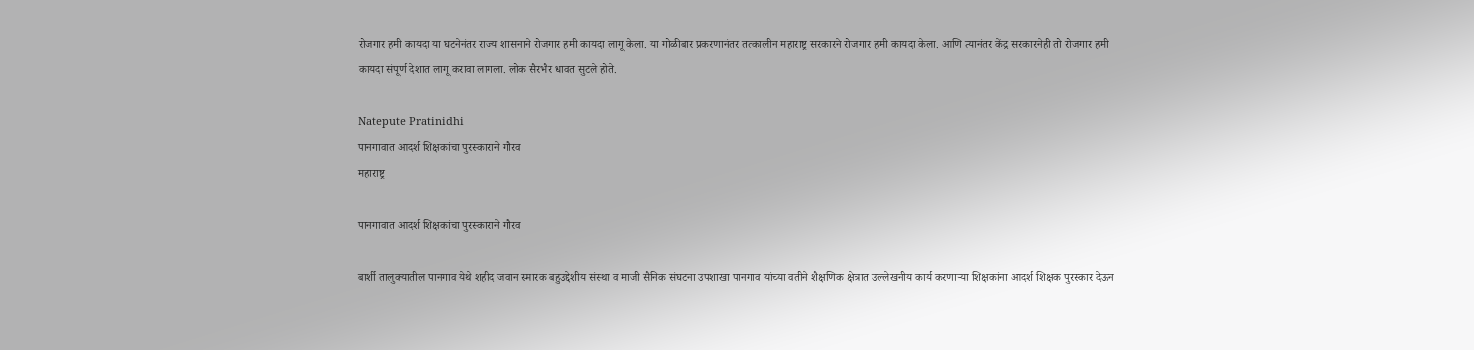रोजगार हमी कायदा या घटनेनंतर राज्य शासनाने रोजगार हमी कायदा लागू केला. या गोळीबार प्रकरणानंतर तत्कालीन महाराष्ट्र सरकारने रोजगार हमी कायदा केला. आणि त्यानंतर केंद्र सरकारनेही तो रोजगार हमी कायदा संपूर्ण देशात लागू करावा लागला. लोक सैरभैर धावत सुटले होते.

Natepute Pratinidhi
पानगावात आदर्श शिक्षकांचा पुरस्काराने गौरव
महाराष्ट्र

पानगावात आदर्श शिक्षकांचा पुरस्काराने गौरव

बार्शी तालुक्यातील पानगाव येथे शहीद जवान स्मारक बहुउद्देशीय संस्था व माजी सैनिक संघटना उपशाखा पानगाव यांच्या वतीने शैक्षणिक क्षेत्रात उल्लेखनीय कार्य करणाऱ्या शिक्षकांना आदर्श शिक्षक पुरस्कार देऊन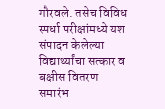गौरवले. तसेच विविध स्पर्धा परीक्षांमध्ये यश संपादन केलेल्या विद्यार्थ्यांचा सत्कार व बक्षीस वितरण समारंभ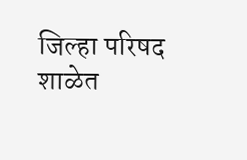जिल्हा परिषद शाळेत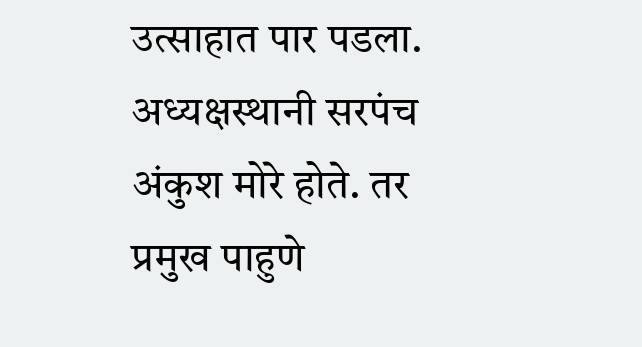उत्साहात पार पडला. अध्यक्षस्थानी सरपंच अंकुश मोरे होते. तर प्रमुख पाहुणे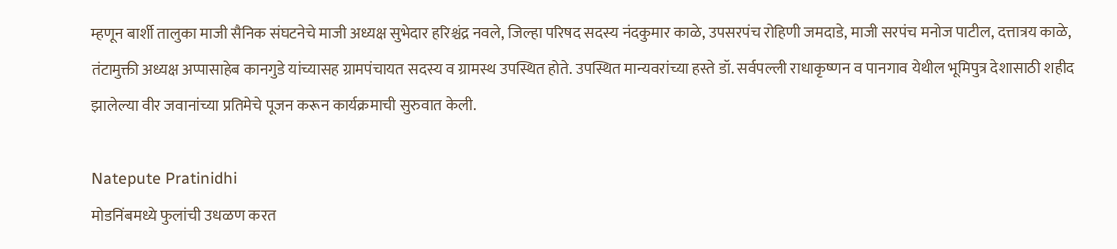म्हणून बार्शी तालुका माजी सैनिक संघटनेचे माजी अध्यक्ष सुभेदार हरिश्चंद्र नवले, जिल्हा परिषद सदस्य नंदकुमार काळे, उपसरपंच रोहिणी जमदाडे, माजी सरपंच मनोज पाटील, दत्तात्रय काळे, तंटामुक्ती अध्यक्ष अप्पासाहेब कानगुडे यांच्यासह ग्रामपंचायत सदस्य व ग्रामस्थ उपस्थित होते. उपस्थित मान्यवरांच्या हस्ते डॉ. सर्वपल्ली राधाकृष्णन व पानगाव येथील भूमिपुत्र देशासाठी शहीद झालेल्या वीर जवानांच्या प्रतिमेचे पूजन करून कार्यक्रमाची सुरुवात केली.

Natepute Pratinidhi
मोडनिंबमध्ये फुलांची उधळण करत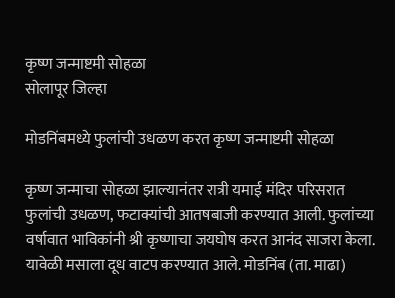कृष्ण जन्माष्टमी सोहळा
सोलापूर जिल्हा

मोडनिंबमध्ये फुलांची उधळण करत कृष्ण जन्माष्टमी सोहळा

कृष्ण जन्माचा सोहळा झाल्यानंतर रात्री यमाई मंदिर परिसरात फुलांची उधळण, फटाक्यांची आतषबाजी करण्यात आली. फुलांच्या वर्षावात भाविकांनी श्री कृष्णाचा जयघोष करत आनंद साजरा केला. यावेळी मसाला दूध वाटप करण्यात आले. मोडनिंब (ता. माढा)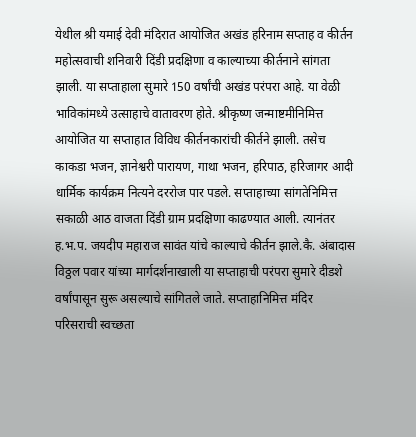येथील श्री यमाई देवी मंदिरात आयोजित अखंड हरिनाम सप्ताह व कीर्तन महोत्सवाची शनिवारी दिंडी प्रदक्षिणा व काल्याच्या कीर्तनाने सांगता झाली. या सप्ताहाला सुमारे 150 वर्षांची अखंड परंपरा आहे. या वेळी भाविकांमध्ये उत्साहाचे वातावरण होते. श्रीकृष्ण जन्माष्टमीनिमित्त आयोजित या सप्ताहात विविध कीर्तनकारांची कीर्तने झाली. तसेच काकडा भजन, ज्ञानेश्वरी पारायण, गाथा भजन, हरिपाठ, हरिजागर आदी धार्मिक कार्यक्रम नित्यने दररोज पार पडले. सप्ताहाच्या सांगतेनिमित्त सकाळी आठ वाजता दिंडी ग्राम प्रदक्षिणा काढण्यात आली. त्यानंतर ह.भ.प. जयदीप महाराज सावंत यांचे काल्याचे कीर्तन झाले.कै. अंबादास विठ्ठल पवार यांच्या मार्गदर्शनाखाली या सप्ताहाची परंपरा सुमारे दीडशे वर्षांपासून सुरू असल्याचे सांगितले जाते. सप्ताहानिमित्त मंदिर परिसराची स्वच्छता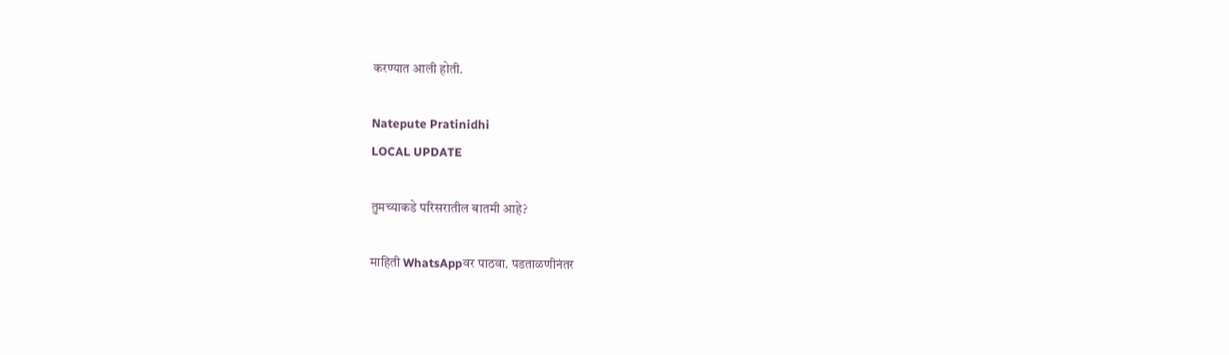करण्यात आली होती.

Natepute Pratinidhi
LOCAL UPDATE

तुमच्याकडे परिसरातील बातमी आहे?

माहिती WhatsAppवर पाठवा. पडताळणीनंतर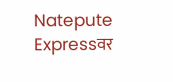Natepute Expressवर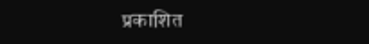प्रकाशित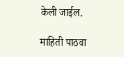केली जाईल.

माहिती पाठवा